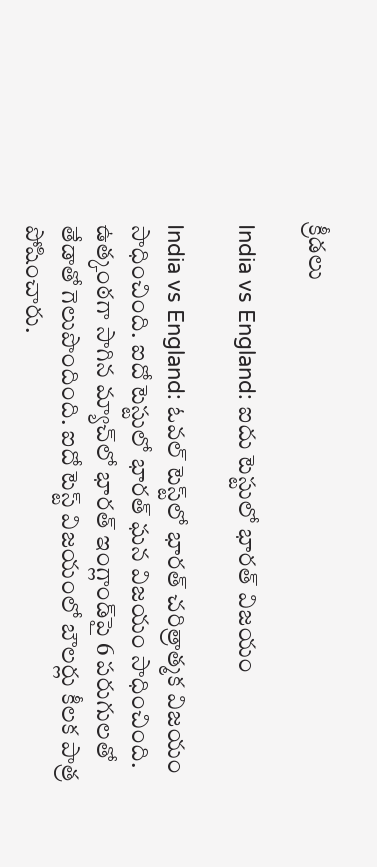క్రీడలు

India vs England: ఐదు టెస్టు‌లో భారత్ విజయం

India vs England: ఓవల్ టెస్ట్‌లో భారత్ చరిత్రాత్మక విజయం సాధించింది. ఐదో టెస్టులో భారత్ ఘన విజయం సాధించింది. ఉత్కంఠగా సాగిన మ్యాచ్‌లో భారత్ ఇంగ్లాండ్‌పై 6 పరుగులతో తేడాతో గెలుపొందింది. ఐదో టెస్ట్ విజయంలో బౌలర్లు కీలక పాత్ర పోషించారు.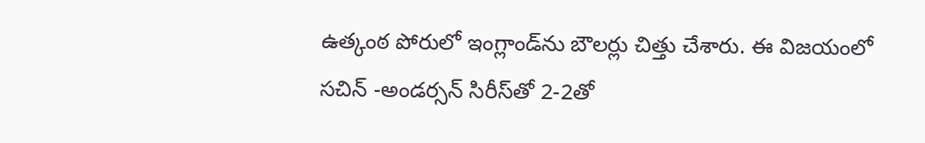ఉత్కంఠ పోరులో ఇంగ్లాండ్‌ను బౌలర్లు చిత్తు చేశారు. ఈ విజయంలో సచిన్ -అండర్సన్ సిరీస్‌తో 2-2తో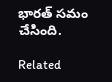భారత్ సమం చేసింది.

Related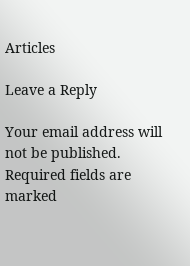Articles

Leave a Reply

Your email address will not be published. Required fields are marked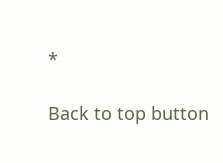*

Back to top button